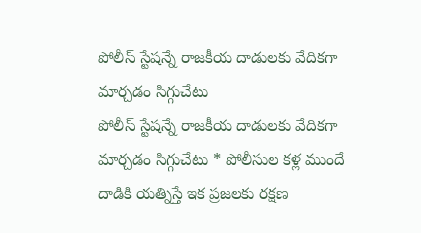పోలీస్ స్టేషన్నే రాజకీయ దాడులకు వేదికగా మార్చడం సిగ్గుచేటు
పోలీస్ స్టేషన్నే రాజకీయ దాడులకు వేదికగా మార్చడం సిగ్గుచేటు * పోలీసుల కళ్ల ముందే దాడికి యత్నిస్తే ఇక ప్రజలకు రక్షణ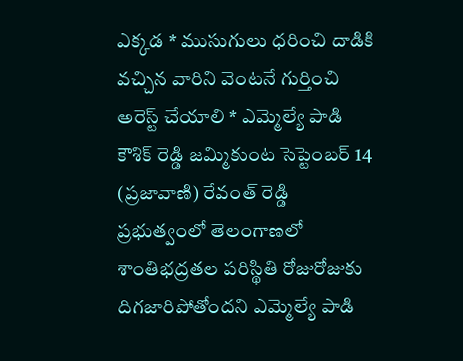ఎక్కడ * ముసుగులు ధరించి దాడికి వచ్చిన వారిని వెంటనే గుర్తించి అరెస్ట్ చేయాలి * ఎమ్మెల్యే పాడి కౌశిక్ రెడ్డి జమ్మికుంట సెప్టెంబర్ 14 (ప్రజావాణి) రేవంత్ రెడ్డి ప్రభుత్వంలో తెలంగాణలో శాంతిభద్రతల పరిస్థితి రోజురోజుకు దిగజారిపోతోందని ఎమ్మెల్యే పాడి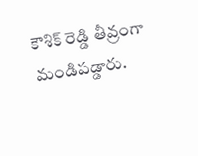కౌశిక్ రెడ్డి తీవ్రంగా మండిపడ్డారు.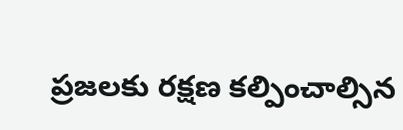ప్రజలకు రక్షణ కల్పించాల్సిన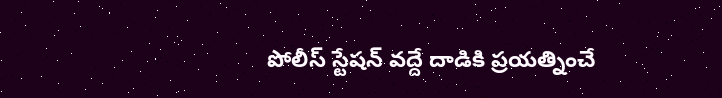పోలీస్ స్టేషన్ వద్దే దాడికి ప్రయత్నించే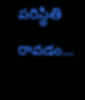పరిస్థితి రావడం...